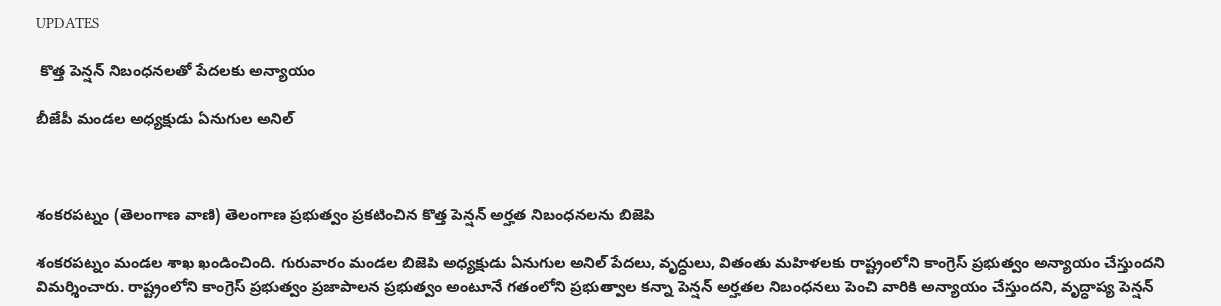UPDATES

 కొత్త పెన్షన్ నిబంధనలతో పేదలకు అన్యాయం

బీజేపీ మండల అధ్యక్షుడు ఏనుగుల అనిల్



శంకరపట్నం (తెలంగాణ వాణి) తెలంగాణ ప్రభుత్వం ప్రకటించిన కొత్త పెన్షన్ అర్హత నిబంధనలను బిజెపి

శంకరపట్నం మండల శాఖ ఖండించింది. గురువారం మండల బిజెపి అధ్యక్షుడు ఏనుగుల అనిల్ పేదలు, వృద్ధులు, వితంతు మహిళలకు రాష్ట్రంలోని కాంగ్రెస్ ప్రభుత్వం అన్యాయం చేస్తుందని విమర్శించారు. రాష్ట్రంలోని కాంగ్రెస్ ప్రభుత్వం ప్రజాపాలన ప్రభుత్వం అంటూనే గతంలోని ప్రభుత్వాల కన్నా పెన్షన్ అర్హతల నిబంధనలు పెంచి వారికి అన్యాయం చేస్తుందని, వృద్ధాప్య పెన్షన్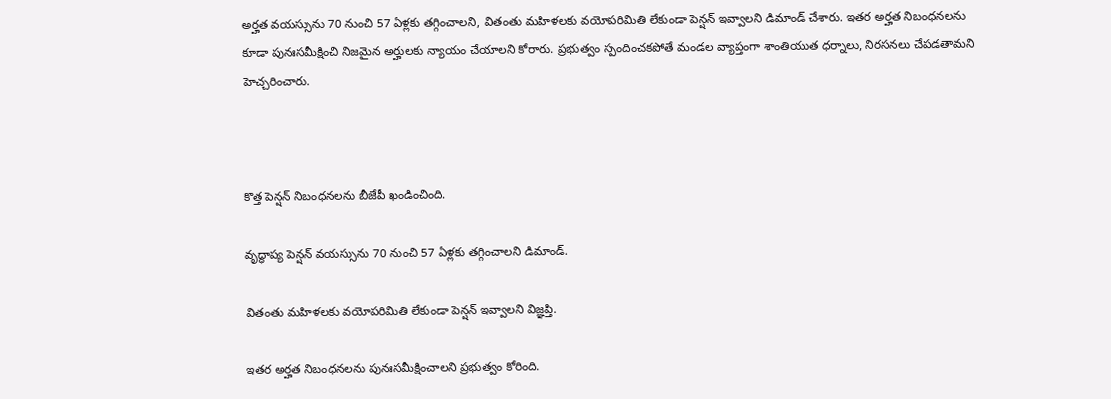అర్హత వయస్సును 70 నుంచి 57 ఏళ్లకు తగ్గించాలని, వితంతు మహిళలకు వయోపరిమితి లేకుండా పెన్షన్ ఇవ్వాలని డిమాండ్ చేశారు. ఇతర అర్హత నిబంధనలను కూడా పునఃసమీక్షించి నిజమైన అర్హులకు న్యాయం చేయాలని కోరారు. ప్రభుత్వం స్పందించకపోతే మండల వ్యాప్తంగా శాంతియుత ధర్నాలు, నిరసనలు చేపడతామని హెచ్చరించారు.



కొత్త పెన్షన్ నిబంధనలను బీజేపీ ఖండించింది.

వృద్ధాప్య పెన్షన్ వయస్సును 70 నుంచి 57 ఏళ్లకు తగ్గించాలని డిమాండ్.

వితంతు మహిళలకు వయోపరిమితి లేకుండా పెన్షన్ ఇవ్వాలని విజ్ఞప్తి.

ఇతర అర్హత నిబంధనలను పునఃసమీక్షించాలని ప్రభుత్వం కోరింది.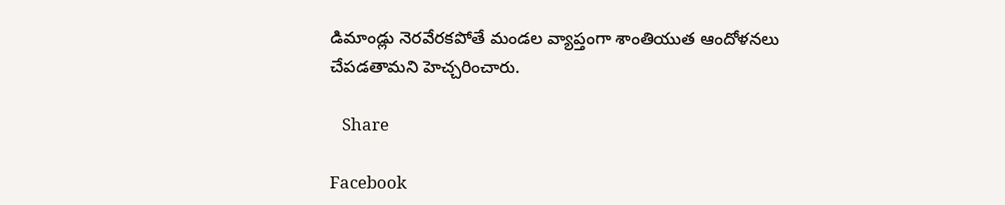డిమాండ్లు నెరవేరకపోతే మండల వ్యాప్తంగా శాంతియుత ఆందోళనలు చేపడతామని హెచ్చరించారు.

   Share

Facebook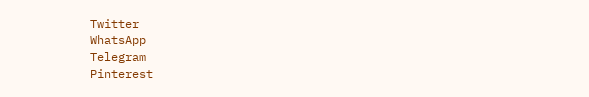Twitter
WhatsApp
Telegram
Pinterest